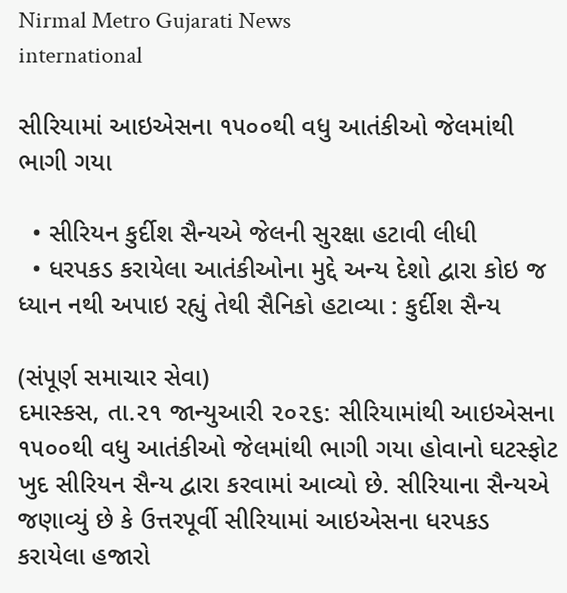Nirmal Metro Gujarati News
international

સીરિયામાં આઇએસના ૧૫૦૦થી વધુ આતંકીઓ જેલમાંથી ભાગી ગયા

  • સીરિયન કુર્દીશ સૈન્યએ જેલની સુરક્ષા હટાવી લીધી
  • ધરપકડ કરાયેલા આતંકીઓના મુદ્દે અન્ય દેશો દ્વારા કોઇ જ ધ્યાન નથી અપાઇ રહ્યું તેથી સૈનિકો હટાવ્યા : કુર્દીશ સૈન્ય

(સંપૂર્ણ સમાચાર સેવા)
દમાસ્કસ, તા.૨૧ જાન્યુઆરી ૨૦૨૬: સીરિયામાંથી આઇએસના ૧૫૦૦થી વધુ આતંકીઓ જેલમાંથી ભાગી ગયા હોવાનો ઘટસ્ફોટ ખુદ સીરિયન સૈન્ય દ્વારા કરવામાં આવ્યો છે. સીરિયાના સૈન્યએ જણાવ્યું છે કે ઉત્તરપૂર્વી સીરિયામાં આઇએસના ધરપકડ કરાયેલા હજારો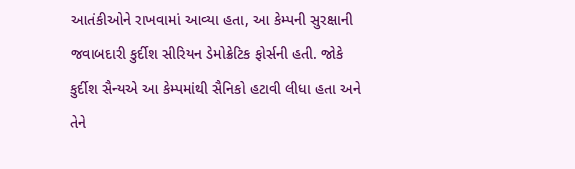આતંકીઓને રાખવામાં આવ્યા હતા, આ કેમ્પની સુરક્ષાની જવાબદારી કુર્દીશ સીરિયન ડેમોક્રેટિક ફોર્સની હતી. જોકે કુર્દીશ સૈન્યએ આ કેમ્પમાંથી સૈનિકો હટાવી લીધા હતા અને તેને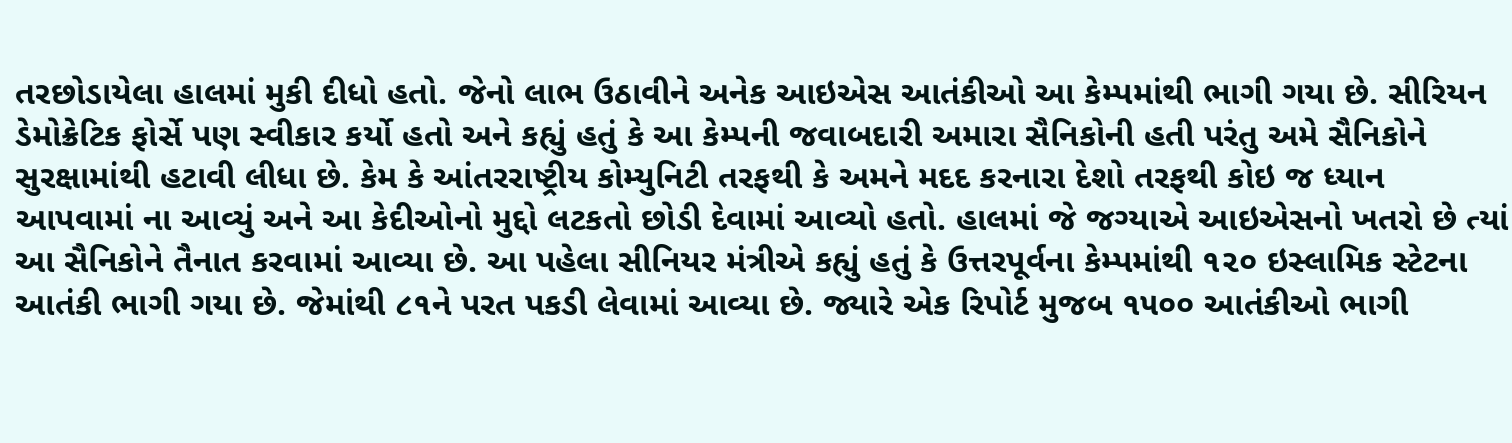તરછોડાયેલા હાલમાં મુકી દીધો હતો. જેનો લાભ ઉઠાવીને અનેક આઇએસ આતંકીઓ આ કેમ્પમાંથી ભાગી ગયા છે. સીરિયન ડેમોક્રેટિક ફોર્સે પણ સ્વીકાર કર્યો હતો અને કહ્યું હતું કે આ કેમ્પની જવાબદારી અમારા સૈનિકોની હતી પરંતુ અમે સૈનિકોને સુરક્ષામાંથી હટાવી લીધા છે. કેમ કે આંતરરાષ્ટ્રીય કોમ્યુનિટી તરફથી કે અમને મદદ કરનારા દેશો તરફથી કોઇ જ ધ્યાન આપવામાં ના આવ્યું અને આ કેદીઓનો મુદ્દો લટકતો છોડી દેવામાં આવ્યો હતો. હાલમાં જે જગ્યાએ આઇએસનો ખતરો છે ત્યાં આ સૈનિકોને તૈનાત કરવામાં આવ્યા છે. આ પહેલા સીનિયર મંત્રીએ કહ્યું હતું કે ઉત્તરપૂર્વના કેમ્પમાંથી ૧૨૦ ઇસ્લામિક સ્ટેટના આતંકી ભાગી ગયા છે. જેમાંથી ૮૧ને પરત પકડી લેવામાં આવ્યા છે. જ્યારે એક રિપોર્ટ મુજબ ૧૫૦૦ આતંકીઓ ભાગી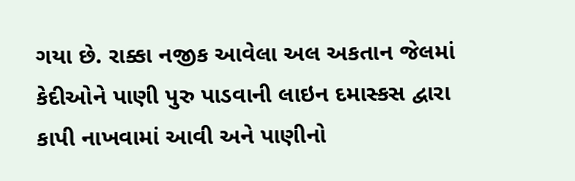ગયા છે. રાક્કા નજીક આવેલા અલ અકતાન જેલમાં કેદીઓને પાણી પુરુ પાડવાની લાઇન દમાસ્કસ દ્વારા કાપી નાખવામાં આવી અને પાણીનો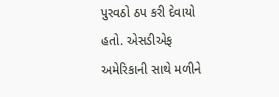પુરવઠો ઠપ કરી દેવાયો હતો. એસડીએફ અમેરિકાની સાથે મળીને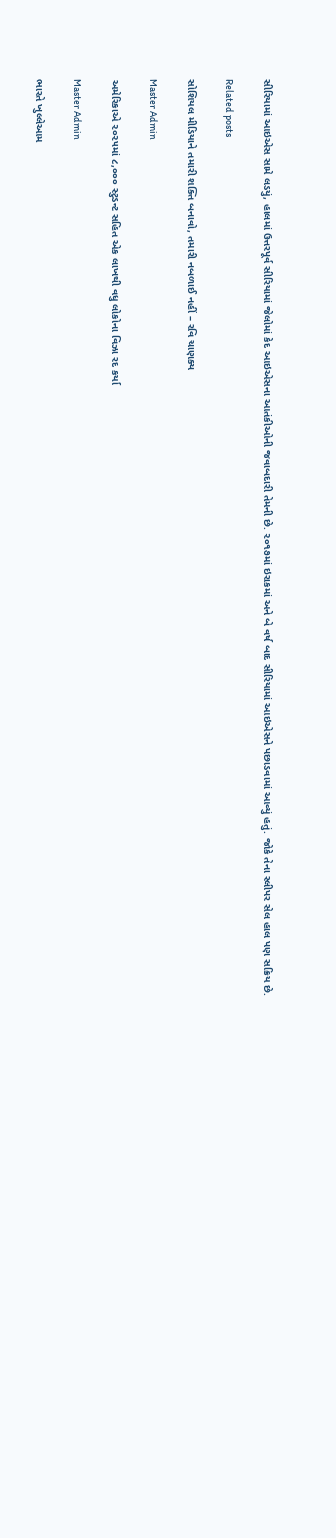સીરિયામાં આઇએસ સામે લડયું, હાલમાં ઉત્તરપૂર્વ સીરિયામાં જેલોમાં કેદ આઇએસના આતંકીઓની જવાબદારી તેમની છે. ૨૦૧૭માં ઇરાકમાં અને બે વર્ષ બાદ સીરિયામાં આઇએસને પછાડવામાં આવ્યું હતું. જોકે તેના સ્લીપર સેલ હાલ પણ સક્રિય છે.

Related posts

સોશિયલ મીડિયાને તમારી શક્તિ બનાવો, તમારી નબળાઈ નહીં – રવિ ચાણક્ય

Master Admin

અમેરિકાએ ૨૦૨૫માં ૮,૦૦૦ સ્ટુડન્ટ સહિત એક લાખથી વધુ લોકોના વિઝા રદ કર્યા

Master Admin

ભારતે ખુલ્લેઆમ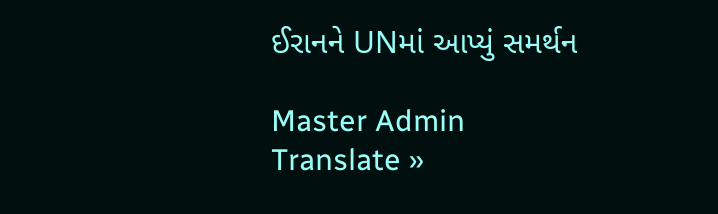ઈરાનને UNમાં આપ્યું સમર્થન

Master Admin
Translate »